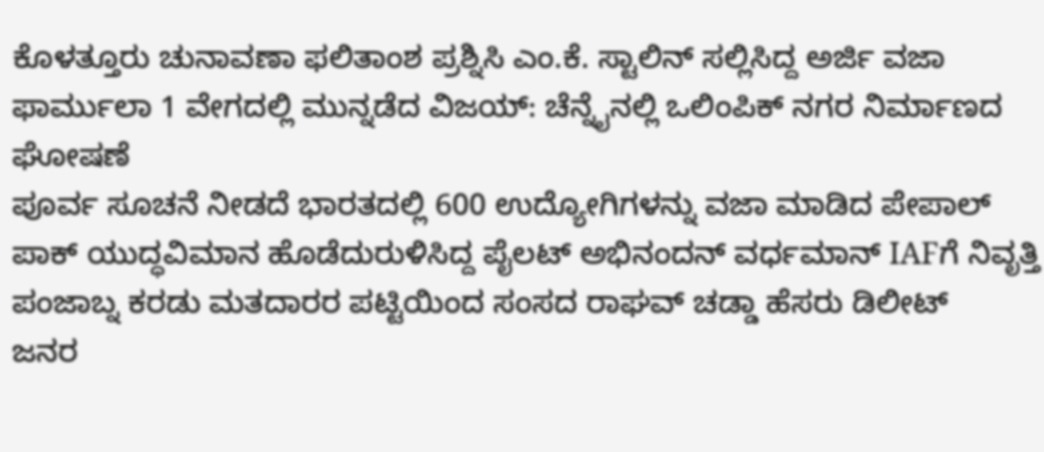ಕೊಳತ್ತೂರು ಚುನಾವಣಾ ಫಲಿತಾಂಶ ಪ್ರಶ್ನಿಸಿ ಎಂ.ಕೆ. ಸ್ಟಾಲಿನ್ ಸಲ್ಲಿಸಿದ್ದ ಅರ್ಜಿ ವಜಾ
ಫಾರ್ಮುಲಾ 1 ವೇಗದಲ್ಲಿ ಮುನ್ನಡೆದ ವಿಜಯ್: ಚೆನ್ನೈನಲ್ಲಿ ಒಲಿಂಪಿಕ್ ನಗರ ನಿರ್ಮಾಣದ ಘೋಷಣೆ
ಪೂರ್ವ ಸೂಚನೆ ನೀಡದೆ ಭಾರತದಲ್ಲಿ 600 ಉದ್ಯೋಗಿಗಳನ್ನು ವಜಾ ಮಾಡಿದ ಪೇಪಾಲ್
ಪಾಕ್ ಯುದ್ಧವಿಮಾನ ಹೊಡೆದುರುಳಿಸಿದ್ದ ಪೈಲಟ್ ಅಭಿನಂದನ್ ವರ್ಧಮಾನ್ IAFಗೆ ನಿವೃತ್ತಿ
ಪಂಜಾಬ್ನ ಕರಡು ಮತದಾರರ ಪಟ್ಟಿಯಿಂದ ಸಂಸದ ರಾಘವ್ ಚಡ್ಡಾ ಹೆಸರು ಡಿಲೀಟ್
ಜನರ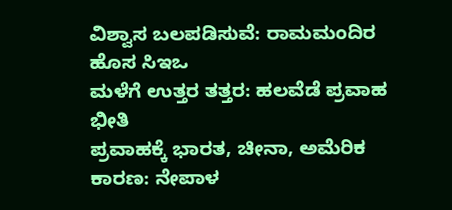ವಿಶ್ವಾಸ ಬಲಪಡಿಸುವೆ: ರಾಮಮಂದಿರ ಹೊಸ ಸಿಇಒ
ಮಳೆಗೆ ಉತ್ತರ ತತ್ತರ: ಹಲವೆಡೆ ಪ್ರವಾಹ ಭೀತಿ
ಪ್ರವಾಹಕ್ಕೆ ಭಾರತ, ಚೀನಾ, ಅಮೆರಿಕ ಕಾರಣ: ನೇಪಾಳ